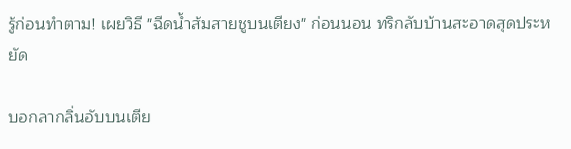รู้ก่อนทำตาม! เผยวิธี "ฉีดน้ำส้มสายชูบนเตียง" ก่อนนอน ทริกลับบ้านสะอาดสุดประหยัด

บอกลากลิ่นอับบนเตีย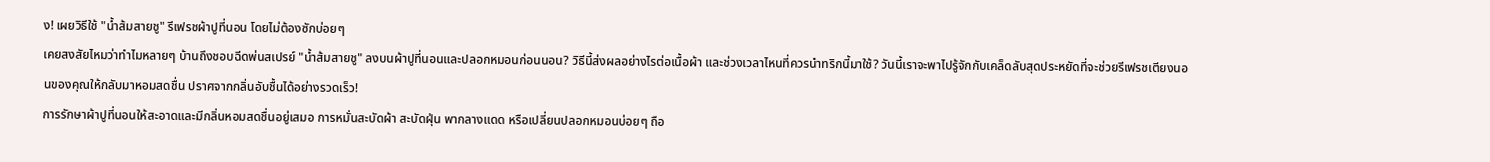ง! เผยวิธีใช้ "น้ำส้มสายชู" รีเฟรชผ้าปูที่นอน โดยไม่ต้องซักบ่อยๆ
เคยสงสัยไหมว่าทำไมหลายๆ บ้านถึงชอบฉีดพ่นสเปรย์ "น้ำส้มสายชู" ลงบนผ้าปูที่นอนและปลอกหมอนก่อนนอน? วิธีนี้ส่งผลอย่างไรต่อเนื้อผ้า และช่วงเวลาไหนที่ควรนำทริกนี้มาใช้? วันนี้เราจะพาไปรู้จักกับเคล็ดลับสุดประหยัดที่จะช่วยรีเฟรชเตียงนอนของคุณให้กลับมาหอมสดชื่น ปราศจากกลิ่นอับชื้นได้อย่างรวดเร็ว!
การรักษาผ้าปูที่นอนให้สะอาดและมีกลิ่นหอมสดชื่นอยู่เสมอ การหมั่นสะบัดผ้า สะบัดฝุ่น พากลางแดด หรือเปลี่ยนปลอกหมอนบ่อยๆ ถือ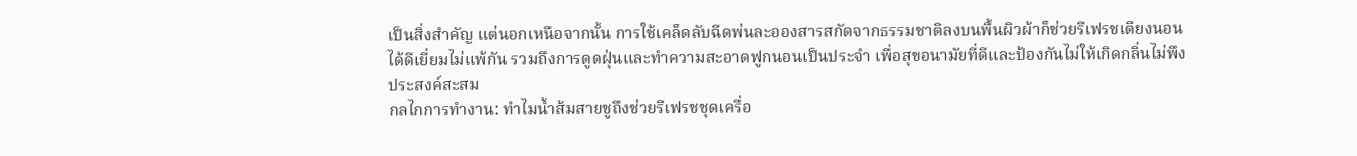เป็นสิ่งสำคัญ แต่นอกเหนือจากนั้น การใช้เคล็ดลับฉีดพ่นละอองสารสกัดจากธรรมชาติลงบนพื้นผิวผ้าก็ช่วยรีเฟรชเตียงนอนได้ดีเยี่ยมไม่แพ้กัน รวมถึงการดูดฝุ่นและทำความสะอาดฟูกนอนเป็นประจำ เพื่อสุขอนามัยที่ดีและป้องกันไม่ให้เกิดกลิ่นไม่พึงประสงค์สะสม
กลไกการทำงาน: ทำไมน้ำส้มสายชูถึงช่วยรีเฟรชชุดเครื่อ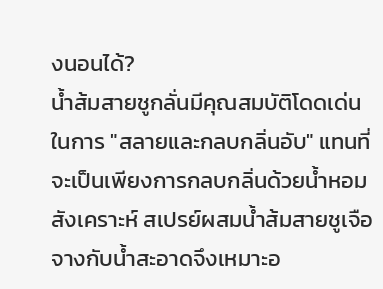งนอนได้?
น้ำส้มสายชูกลั่นมีคุณสมบัติโดดเด่นในการ "สลายและกลบกลิ่นอับ" แทนที่จะเป็นเพียงการกลบกลิ่นด้วยน้ำหอมสังเคราะห์ สเปรย์ผสมน้ำส้มสายชูเจือจางกับน้ำสะอาดจึงเหมาะอ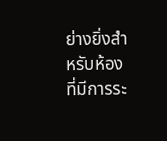ย่างยิ่งสำหรับห้องที่มีการระ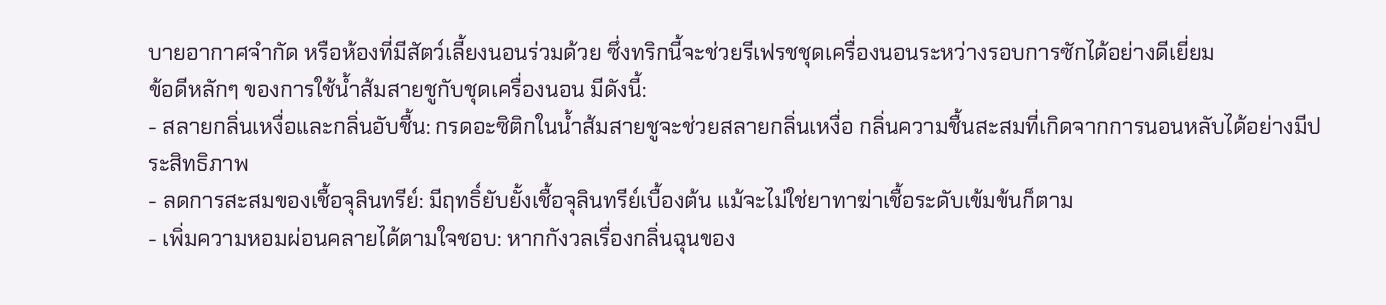บายอากาศจำกัด หรือห้องที่มีสัตว์เลี้ยงนอนร่วมด้วย ซึ่งทริกนี้จะช่วยรีเฟรชชุดเครื่องนอนระหว่างรอบการซักได้อย่างดีเยี่ยม
ข้อดีหลักๆ ของการใช้น้ำส้มสายชูกับชุดเครื่องนอน มีดังนี้:
- สลายกลิ่นเหงื่อและกลิ่นอับชื้น: กรดอะซิติกในน้ำส้มสายชูจะช่วยสลายกลิ่นเหงื่อ กลิ่นความชื้นสะสมที่เกิดจากการนอนหลับได้อย่างมีประสิทธิภาพ
- ลดการสะสมของเชื้อจุลินทรีย์: มีฤทธิ์ยับยั้งเชื้อจุลินทรีย์เบื้องต้น แม้จะไม่ใช่ยาทาฆ่าเชื้อระดับเข้มข้นก็ตาม
- เพิ่มความหอมผ่อนคลายได้ตามใจชอบ: หากกังวลเรื่องกลิ่นฉุนของ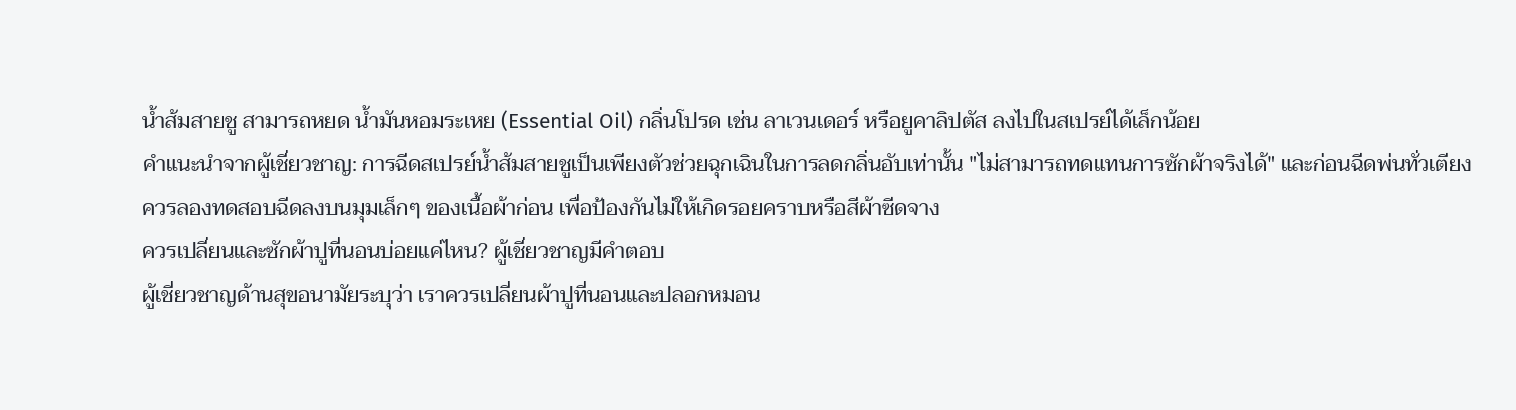น้ำส้มสายชู สามารถหยด น้ำมันหอมระเหย (Essential Oil) กลิ่นโปรด เช่น ลาเวนเดอร์ หรือยูคาลิปตัส ลงไปในสเปรย์ได้เล็กน้อย
คำแนะนำจากผู้เชี่ยวชาญ: การฉีดสเปรย์น้ำส้มสายชูเป็นเพียงตัวช่วยฉุกเฉินในการลดกลิ่นอับเท่านั้น "ไม่สามารถทดแทนการซักผ้าจริงได้" และก่อนฉีดพ่นทั่วเตียง ควรลองทดสอบฉีดลงบนมุมเล็กๆ ของเนื้อผ้าก่อน เพื่อป้องกันไม่ให้เกิดรอยคราบหรือสีผ้าซีดจาง
ควรเปลี่ยนและซักผ้าปูที่นอนบ่อยแค่ไหน? ผู้เชี่ยวชาญมีคำตอบ
ผู้เชี่ยวชาญด้านสุขอนามัยระบุว่า เราควรเปลี่ยนผ้าปูที่นอนและปลอกหมอน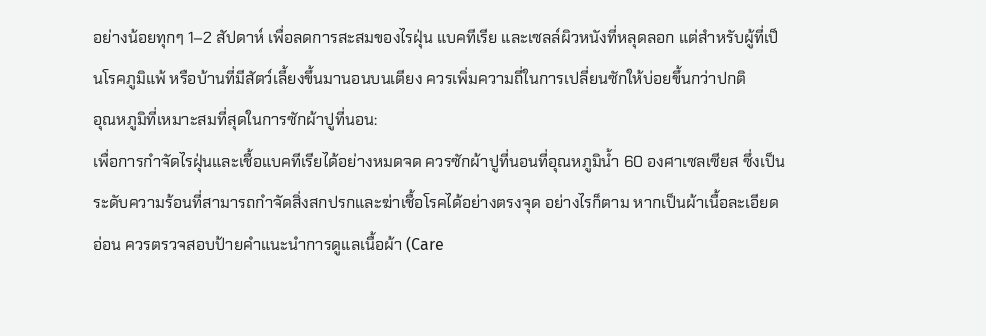อย่างน้อยทุกๆ 1–2 สัปดาห์ เพื่อลดการสะสมของไรฝุ่น แบคทีเรีย และเซลล์ผิวหนังที่หลุดลอก แต่สำหรับผู้ที่เป็นโรคภูมิแพ้ หรือบ้านที่มีสัตว์เลี้ยงขึ้นมานอนบนเตียง ควรเพิ่มความถี่ในการเปลี่ยนซักให้บ่อยขึ้นกว่าปกติ
อุณหภูมิที่เหมาะสมที่สุดในการซักผ้าปูที่นอน:
เพื่อการกำจัดไรฝุ่นและเชื้อแบคทีเรียได้อย่างหมดจด ควรซักผ้าปูที่นอนที่อุณหภูมิน้ำ 60 องศาเซลเซียส ซึ่งเป็นระดับความร้อนที่สามารถกำจัดสิ่งสกปรกและฆ่าเชื้อโรคได้อย่างตรงจุด อย่างไรก็ตาม หากเป็นผ้าเนื้อละเอียดอ่อน ควรตรวจสอบป้ายคำแนะนำการดูแลเนื้อผ้า (Care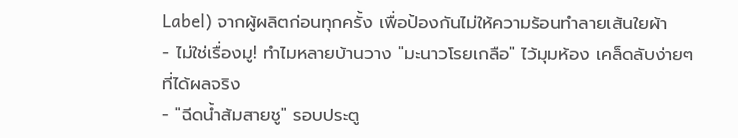Label) จากผู้ผลิตก่อนทุกครั้ง เพื่อป้องกันไม่ให้ความร้อนทำลายเส้นใยผ้า
- ไม่ใช่เรื่องมู! ทำไมหลายบ้านวาง "มะนาวโรยเกลือ" ไว้มุมห้อง เคล็ดลับง่ายๆ ที่ได้ผลจริง
- "ฉีดน้ำส้มสายชู" รอบประตู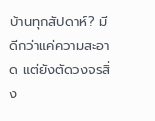บ้านทุกสัปดาห์? มีดีกว่าแค่ความสะอาด แต่ยังตัดวงจรสิ่ง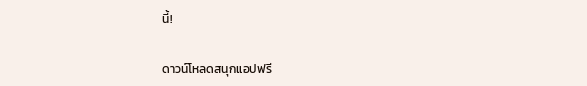นี้!

ดาวน์โหลดสนุกแอปฟรี